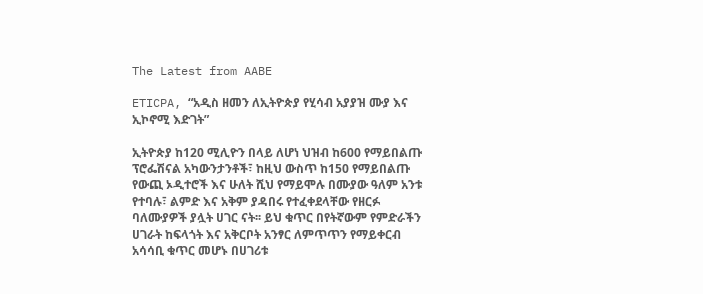The Latest from AABE

ETICPA, “አዲስ ዘመን ለኢትዮጵያ የሂሳብ አያያዝ ሙያ እና ኢኮኖሚ እድገት”

ኢትዮጵያ ከ120 ሚሊዮን በላይ ለሆነ ህዝብ ከ600 የማይበልጡ ፕሮፌሽናል አካውንታንቶች፣ ከዚህ ውስጥ ከ150 የማይበልጡ የውጪ ኦዲተሮች እና ሁለት ሺህ የማይሞሉ በሙያው ዓለም አንቱ የተባሉ፣ ልምድ እና አቅም ያዳበሩ የተፈቀደላቸው የዘርፉ ባለሙያዎች ያሏት ሀገር ናት፡፡ ይህ ቁጥር በየትኛውም የምድራችን ሀገራት ከፍላጎት እና አቅርቦት አንፃር ለምጥጥን የማይቀርብ አሳሳቢ ቁጥር መሆኑ በሀገሪቱ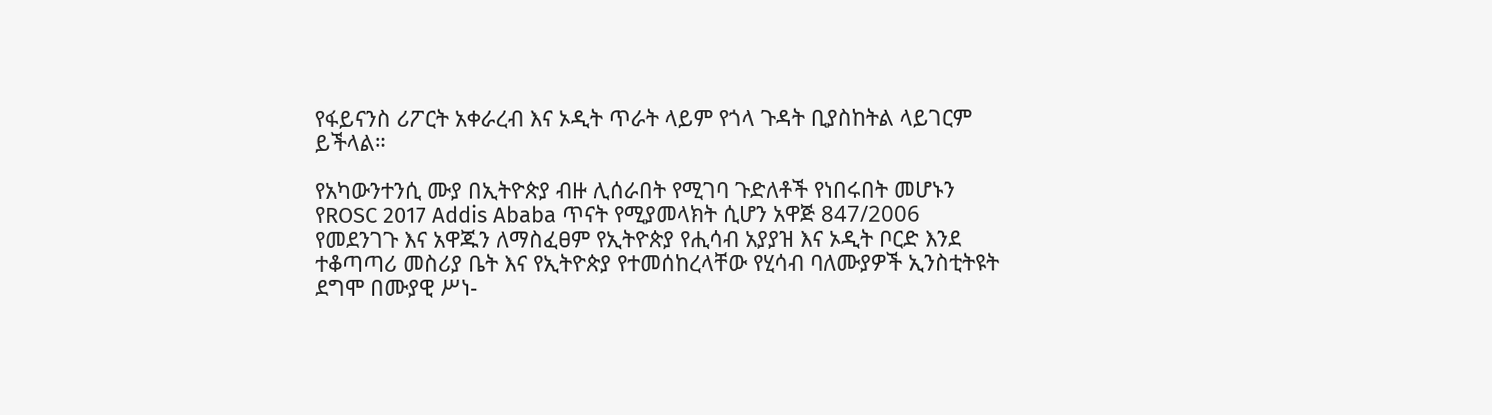የፋይናንስ ሪፖርት አቀራረብ እና ኦዲት ጥራት ላይም የጎላ ጉዳት ቢያስከትል ላይገርም ይችላል።

የአካውንተንሲ ሙያ በኢትዮጵያ ብዙ ሊሰራበት የሚገባ ጉድለቶች የነበሩበት መሆኑን የROSC 2017 Addis Ababa ጥናት የሚያመላክት ሲሆን አዋጅ 847/2006 የመደንገጉ እና አዋጁን ለማስፈፀም የኢትዮጵያ የሒሳብ አያያዝ እና ኦዲት ቦርድ እንደ ተቆጣጣሪ መስሪያ ቤት እና የኢትዮጵያ የተመሰከረላቸው የሂሳብ ባለሙያዎች ኢንስቲትዩት ደግሞ በሙያዊ ሥነ-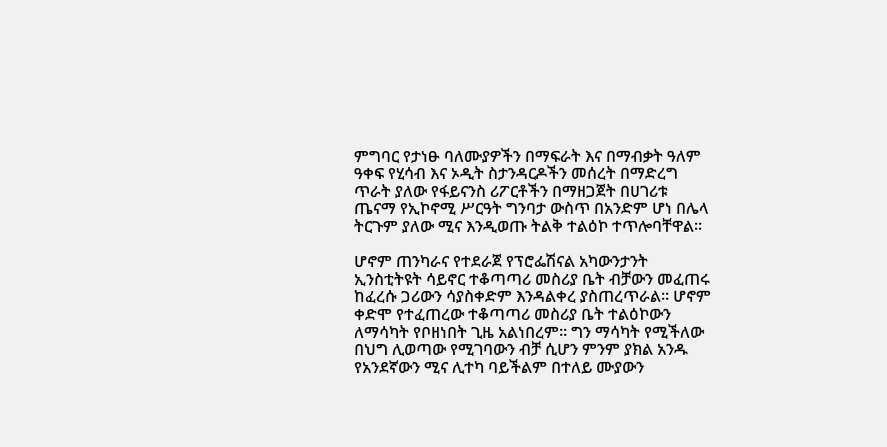ምግባር የታነፁ ባለሙያዎችን በማፍራት እና በማብቃት ዓለም ዓቀፍ የሂሳብ እና ኦዲት ስታንዳርዶችን መሰረት በማድረግ ጥራት ያለው የፋይናንስ ሪፖርቶችን በማዘጋጀት በሀገሪቱ ጤናማ የኢኮኖሚ ሥርዓት ግንባታ ውስጥ በአንድም ሆነ በሌላ ትርጉም ያለው ሚና እንዲወጡ ትልቅ ተልዕኮ ተጥሎባቸዋል፡፡

ሆኖም ጠንካራና የተደራጀ የፕሮፌሽናል አካውንታንት ኢንስቲትዩት ሳይኖር ተቆጣጣሪ መስሪያ ቤት ብቻውን መፈጠሩ ከፈረሱ ጋሪውን ሳያስቀድም እንዳልቀረ ያስጠረጥራል፡፡ ሆኖም ቀድሞ የተፈጠረው ተቆጣጣሪ መስሪያ ቤት ተልዕኮውን ለማሳካት የቦዘነበት ጊዜ አልነበረም፡፡ ግን ማሳካት የሚችለው በህግ ሊወጣው የሚገባውን ብቻ ሲሆን ምንም ያክል አንዱ የአንደኛውን ሚና ሊተካ ባይችልም በተለይ ሙያውን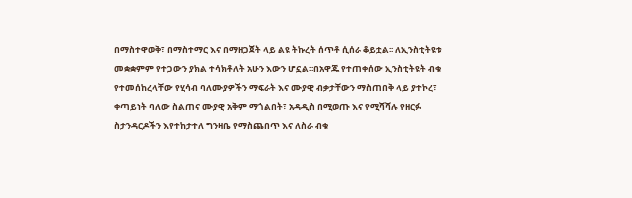በማስተዋወቅ፣ በማስተማር እና በማዘጋጀት ላይ ልዩ ትኩረት ሰጥቶ ሲሰራ ቆይቷል፡፡ ለኢንስቲትዩቱ መቋቋምም የተጋውን ያክል ተሳክቶለት አሁን እውን ሆኗል፡፡በአዋጁ የተጠቀሰው ኢንስቲትዩት ብቁ የተመሰከረላቸው የሂሳብ ባለሙያዎችን ማፍራት እና ሙያዊ ብቃታቸውን ማስጠበቅ ላይ ያተኮረ፣ ቀጣይነት ባለው ስልጠና ሙያዊ አቅም ማጎልበት፣ አዳዲስ በሚወጡ እና የሚሻሻሉ የዘርፉ ስታንዳርዶችን እየተከታተለ ግንዛቤ የማስጨበጥ እና ለስራ ብቁ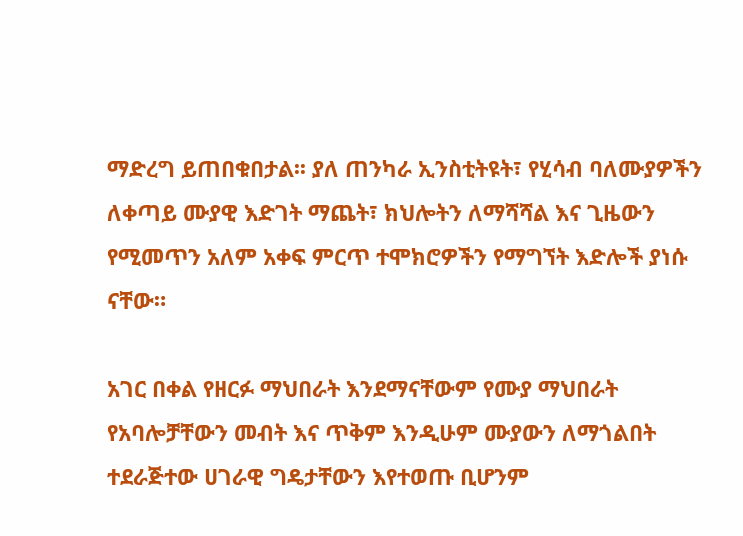ማድረግ ይጠበቁበታል፡፡ ያለ ጠንካራ ኢንስቲትዩት፣ የሂሳብ ባለሙያዎችን ለቀጣይ ሙያዊ እድገት ማጨት፣ ክህሎትን ለማሻሻል እና ጊዜውን የሚመጥን አለም አቀፍ ምርጥ ተሞክሮዎችን የማግኘት እድሎች ያነሱ ናቸው።

አገር በቀል የዘርፉ ማህበራት እንደማናቸውም የሙያ ማህበራት የአባሎቻቸውን መብት እና ጥቅም እንዲሁም ሙያውን ለማጎልበት ተደራጅተው ሀገራዊ ግዴታቸውን እየተወጡ ቢሆንም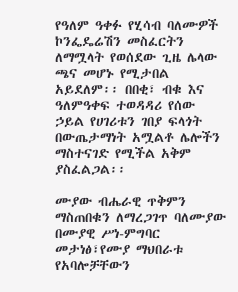የዓለም ዓቀፉ የሂሳብ ባለሙዎች ኮንፌዴሬሽን መስፈርትን ለማሟላት የወሰደው ጊዜ ሌላው ጫና መሆኑ የሚታበል አይደለም፡፡ በበቂ፣ ብቁ እና ዓለምዓቀፍ ተወዳዳሪ የሰው ኃይል የሀገሪቱን ገበያ ፍላጎት በውጤታማነት አሟልቶ ሌሎችን ማስተናገድ የሚችል አቅም ያስፈልጋል፡፡

ሙያው ብሔራዊ ጥቅምን ማስጠበቁን ለማረጋገጥ ባለሙያው በሙያዊ ሥነ-ምግባር መታነፅ፣የሙያ ማህበራቱ የአባሎቻቸውን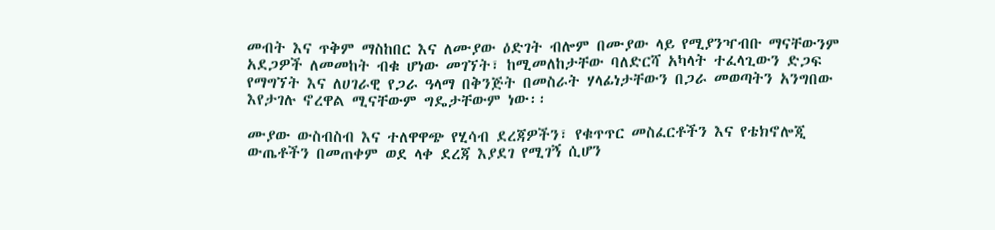መብት እና ጥቅም ማስከበር እና ለሙያው ዕድገት ብሎም በሙያው ላይ የሚያንዣብቡ ማናቸውንም አደጋዎች ለመመከት ብቁ ሆነው መገኘት፣ ከሚመለከታቸው ባለድርሻ አካላት ተፈላጊውን ድጋፍ የማግኘት እና ለሀገራዊ የጋራ ዓላማ በቅንጅት በመስራት ሃላፊነታቸውን በጋራ መወጣትን አንግበው እየታገሉ ኖረዋል ሚናቸውም ግዴታቸውም ነው፡፡

ሙያው ውስብስብ እና ተለዋዋጭ የሂሳብ ደረጃዎችን፣ የቁጥጥር መስፈርቶችን እና የቴክኖሎጂ ውጤቶችን በመጠቀም ወደ ላቀ ደረጃ እያደገ የሚገኝ ሲሆን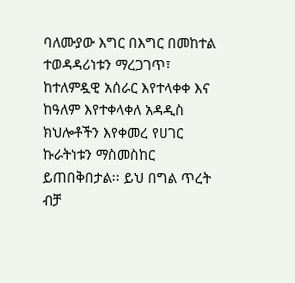ባለሙያው እግር በእግር በመከተል ተወዳዳሪነቱን ማረጋገጥ፣ ከተለምዷዊ አሰራር እየተላቀቀ እና ከዓለም እየተቀላቀለ አዳዲስ ክህሎቶችን እየቀመረ የሀገር ኩራትነቱን ማስመስከር ይጠበቅበታል፡፡ ይህ በግል ጥረት ብቻ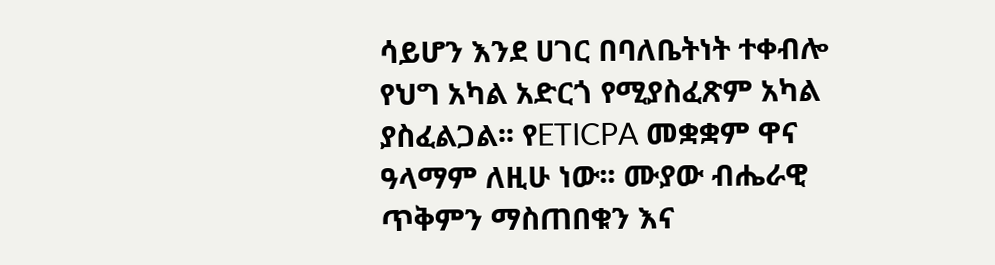ሳይሆን እንደ ሀገር በባለቤትነት ተቀብሎ የህግ አካል አድርጎ የሚያስፈጽም አካል ያስፈልጋል፡፡ የETICPA መቋቋም ዋና ዓላማም ለዚሁ ነው፡፡ ሙያው ብሔራዊ ጥቅምን ማስጠበቁን እና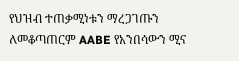የህዝብ ተጠቃሚነቱን ማረጋገጡን ለመቆጣጠርም AABE የአንበሳውን ሚና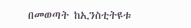በመወጣት ከኢንስቲትዩቱ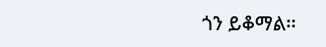ጎን ይቆማል፡፡